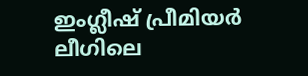ഇംഗ്ലീഷ് പ്രീമിയർ ലീഗിലെ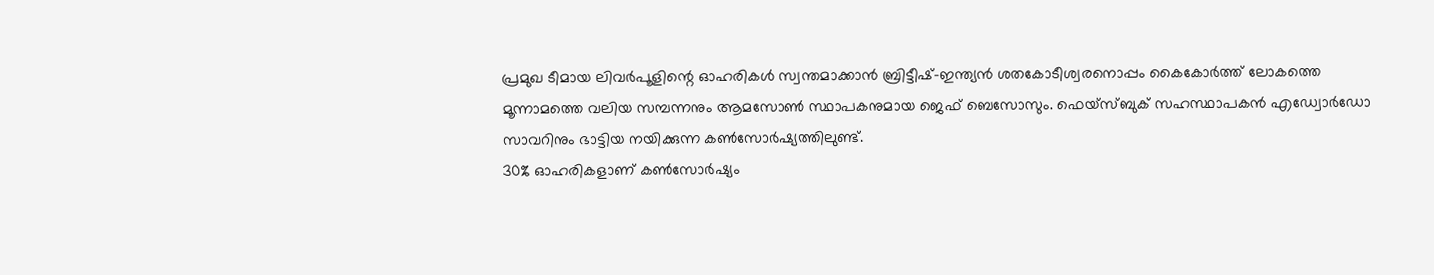പ്രമുഖ ടീമായ ലിവർപൂളിന്റെ ഓഹരികൾ സ്വന്തമാക്കാൻ ബ്രിട്ടീഷ്-ഇന്ത്യൻ ശതകോടീശ്വരനൊപ്പം കൈകോർത്ത് ലോകത്തെ മൂന്നാമത്തെ വലിയ സമ്പന്നനും ആമസോൺ സ്ഥാപകനുമായ ജെഫ് ബെസോസും. ഫെയ്സ്ബുക് സഹസ്ഥാപകൻ എഡ്വോർഡോ സാവറിനും ഭാട്ടിയ നയിക്കുന്ന കൺസോർഷ്യത്തിലുണ്ട്.
30% ഓഹരികളാണ് കൺസോർഷ്യം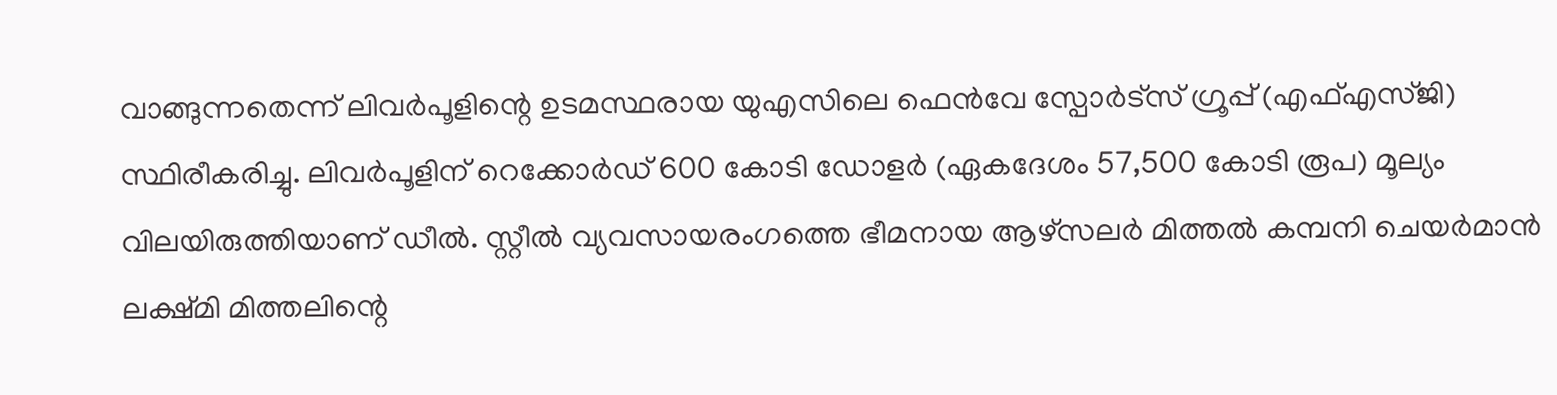വാങ്ങുന്നതെന്ന് ലിവർപൂളിന്റെ ഉടമസ്ഥരായ യുഎസിലെ ഫെൻവേ സ്പോർട്സ് ഗ്രൂപ്പ് (എഫ്എസ്ജി) സ്ഥിരീകരിച്ചു. ലിവർപൂളിന് റെക്കോർഡ് 600 കോടി ഡോളർ (ഏകദേശം 57,500 കോടി രൂപ) മൂല്യം വിലയിരുത്തിയാണ് ഡീൽ. സ്റ്റീൽ വ്യവസായരംഗത്തെ ഭീമനായ ആഴ്സലർ മിത്തൽ കമ്പനി ചെയർമാൻ ലക്ഷ്മി മിത്തലിന്റെ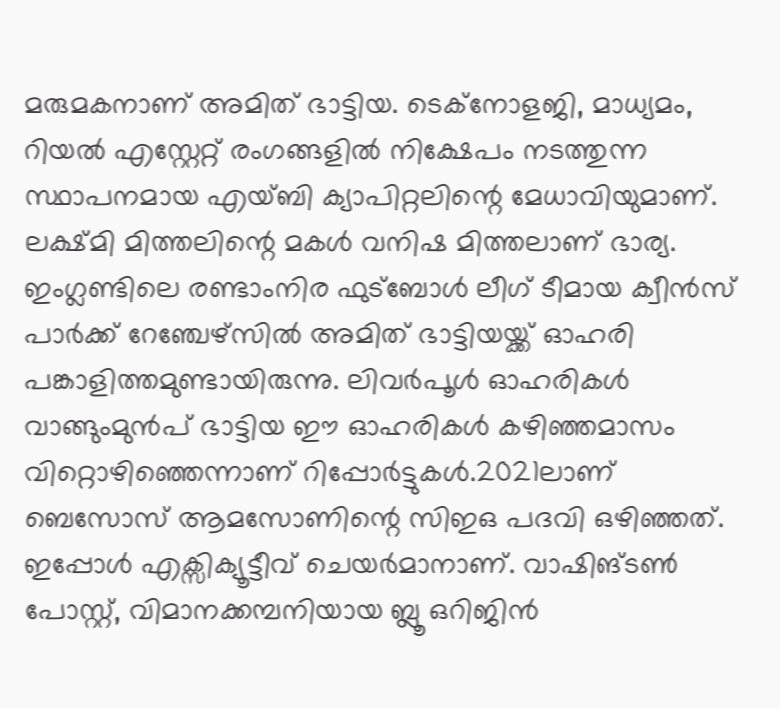മരുമകനാണ് അമിത് ഭാട്ടിയ. ടെക്നോളജി, മാധ്യമം, റിയൽ എസ്റ്റേറ്റ് രംഗങ്ങളിൽ നിക്ഷേപം നടത്തുന്ന സ്ഥാപനമായ എയ്ബി ക്യാപിറ്റലിന്റെ മേധാവിയുമാണ്. ലക്ഷ്മി മിത്തലിന്റെ മകൾ വനിഷ മിത്തലാണ് ഭാര്യ.
ഇംഗ്ലണ്ടിലെ രണ്ടാംനിര ഫുട്ബോൾ ലീഗ് ടീമായ ക്വീൻസ് പാർക്ക് റേഞ്ചേഴ്സിൽ അമിത് ഭാട്ടിയയ്ക്ക് ഓഹരി പങ്കാളിത്തമുണ്ടായിരുന്നു. ലിവർപൂൾ ഓഹരികൾ വാങ്ങുംമുൻപ് ഭാട്ടിയ ഈ ഓഹരികൾ കഴിഞ്ഞമാസം വിറ്റൊഴിഞ്ഞെന്നാണ് റിപ്പോർട്ടുകൾ.2021ലാണ് ബെസോസ് ആമസോണിന്റെ സിഇഒ പദവി ഒഴിഞ്ഞത്. ഇപ്പോൾ എക്സിക്യൂട്ടീവ് ചെയർമാനാണ്. വാഷിങ്ടൺ പോസ്റ്റ്, വിമാനക്കമ്പനിയായ ബ്ലൂ ഒറിജിൻ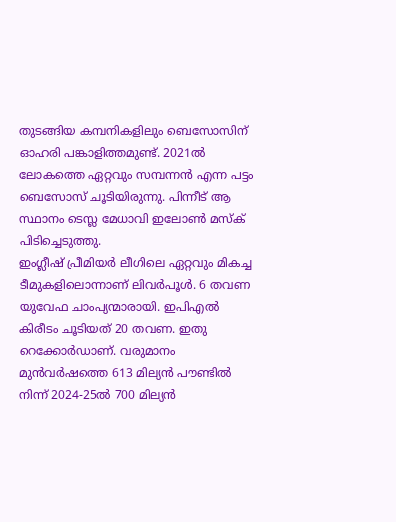തുടങ്ങിയ കമ്പനികളിലും ബെസോസിന് ഓഹരി പങ്കാളിത്തമുണ്ട്. 2021ൽ ലോകത്തെ ഏറ്റവും സമ്പന്നൻ എന്ന പട്ടം ബെസോസ് ചൂടിയിരുന്നു. പിന്നീട് ആ സ്ഥാനം ടെസ്ല മേധാവി ഇലോൺ മസ്ക് പിടിച്ചെടുത്തു.
ഇംഗ്ലീഷ് പ്രീമിയർ ലീഗിലെ ഏറ്റവും മികച്ച ടീമുകളിലൊന്നാണ് ലിവർപൂൾ. 6 തവണ യുവേഫ ചാംപ്യന്മാരായി. ഇപിഎൽ കിരീടം ചൂടിയത് 20 തവണ. ഇതു റെക്കോർഡാണ്. വരുമാനം മുൻവർഷത്തെ 613 മില്യൻ പൗണ്ടിൽ നിന്ന് 2024-25ൽ 700 മില്യൻ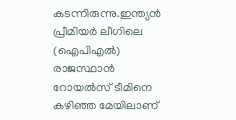കടന്നിരുന്നു.ഇന്ത്യൻ പ്രീമിയർ ലീഗിലെ (ഐപിഎൽ) രാജസ്ഥാൻ റോയൽസ് ടീമിനെ കഴിഞ്ഞ മേയിലാണ്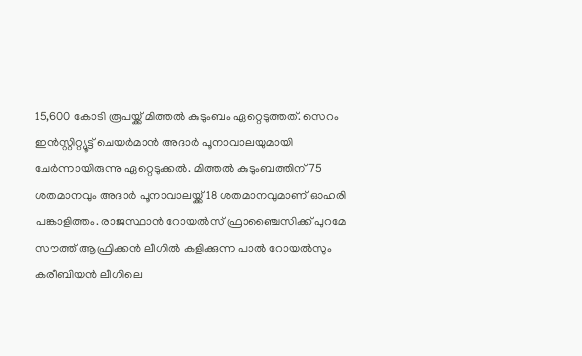15,600 കോടി രൂപയ്ക്ക് മിത്തൽ കുടുംബം ഏറ്റെടുത്തത്. സെറം ഇൻസ്റ്റിറ്റ്യൂട്ട് ചെയർമാൻ അദാർ പൂനാവാലയുമായി ചേർന്നായിരുന്നു ഏറ്റെടുക്കൽ. മിത്തൽ കുടുംബത്തിന് 75 ശതമാനവും അദാർ പൂനാവാലയ്ക്ക് 18 ശതമാനവുമാണ് ഓഹരി പങ്കാളിത്തം. രാജസ്ഥാൻ റോയൽസ് ഫ്രാഞ്ചൈസിക്ക് പുറമേ സൗത്ത് ആഫ്രിക്കൻ ലീഗിൽ കളിക്കുന്ന പാൽ റോയൽസും കരീബിയൻ ലീഗിലെ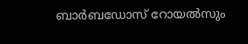ബാർബഡോസ് റോയൽസും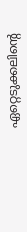ഏറ്റെടുക്കലിന്റെ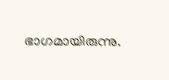ഭാഗമായിരുന്നു.